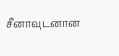சீனாவுடனான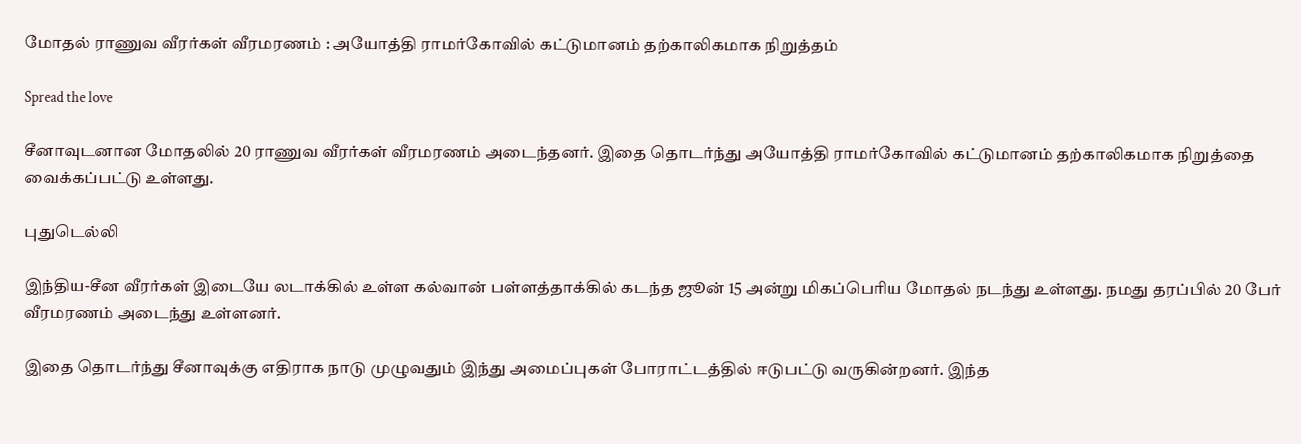மோதல் ராணுவ வீரர்கள் வீரமரணம் : அயோத்தி ராமர்கோவில் கட்டுமானம் தற்காலிகமாக நிறுத்தம்

Spread the love

சீனாவுடனான மோதலில் 20 ராணுவ வீரர்கள் வீரமரணம் அடைந்தனர். இதை தொடர்ந்து அயோத்தி ராமர்கோவில் கட்டுமானம் தற்காலிகமாக நிறுத்தை வைக்கப்பட்டு உள்ளது.

புதுடெல்லி

இந்திய-சீன வீரர்கள் இடையே லடாக்கில் உள்ள கல்வான் பள்ளத்தாக்கில் கடந்த ஜூன் 15 அன்று மிகப்பெரிய மோதல் நடந்து உள்ளது. நமது தரப்பில் 20 பேர் வீரமரணம் அடைந்து உள்ளனர்.

இதை தொடர்ந்து சீனாவுக்கு எதிராக நாடு முழுவதும் இந்து அமைப்புகள் போராட்டத்தில் ஈடுபட்டு வருகின்றனர். இந்த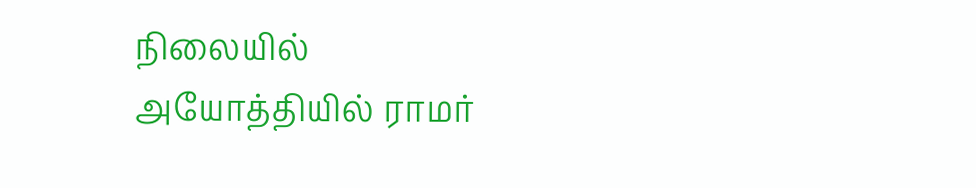நிலையில் அயோத்தியில் ராமர்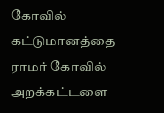கோவில் கட்டுமானத்தை ராமர் கோவில் அறக்கட்டளை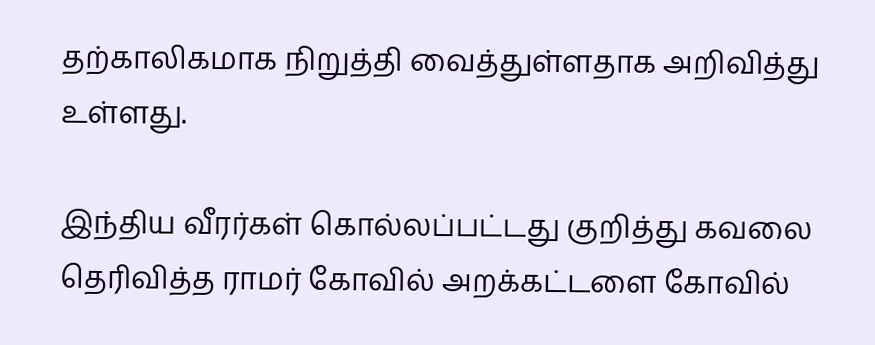தற்காலிகமாக நிறுத்தி வைத்துள்ளதாக அறிவித்து உள்ளது.

இந்திய வீரர்கள் கொல்லப்பட்டது குறித்து கவலை தெரிவித்த ராமர் கோவில் அறக்கட்டளை கோவில்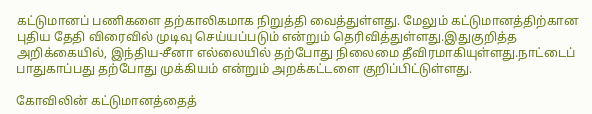கட்டுமானப் பணிகளை தற்காலிகமாக நிறுத்தி வைத்துள்ளது. மேலும் கட்டுமானத்திற்கான புதிய தேதி விரைவில் முடிவு செய்யப்படும் என்றும் தெரிவித்துள்ளது.இதுகுறித்த அறிக்கையில், இந்திய-சீனா எல்லையில் தற்போது நிலைமை தீவிரமாகியுள்ளது.நாட்டைப் பாதுகாப்பது தற்போது முக்கியம் என்றும் அறக்கட்டளை குறிப்பிட்டுள்ளது.

கோவிலின் கட்டுமானத்தைத்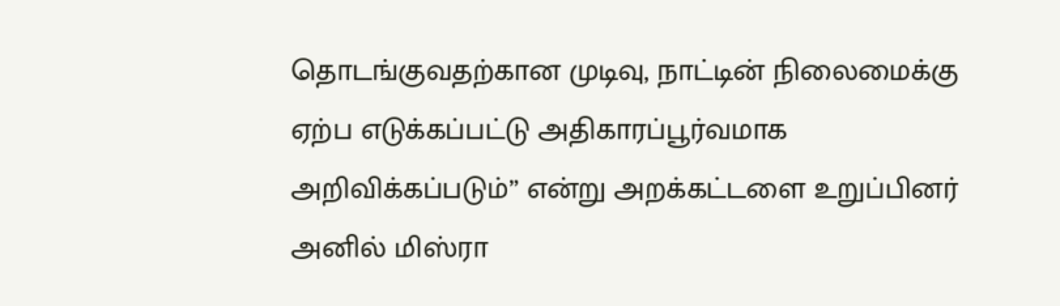தொடங்குவதற்கான முடிவு, நாட்டின் நிலைமைக்கு ஏற்ப எடுக்கப்பட்டு அதிகாரப்பூர்வமாக அறிவிக்கப்படும்” என்று அறக்கட்டளை உறுப்பினர் அனில் மிஸ்ரா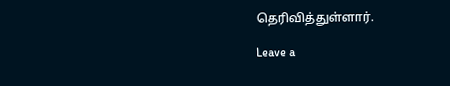தெரிவித்துள்ளார்.

Leave a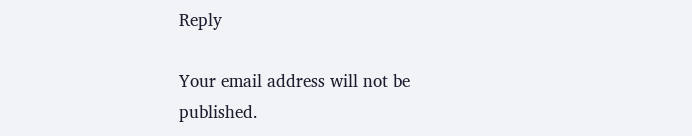Reply

Your email address will not be published.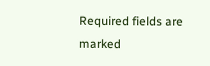Required fields are marked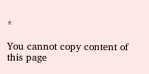*

You cannot copy content of this page